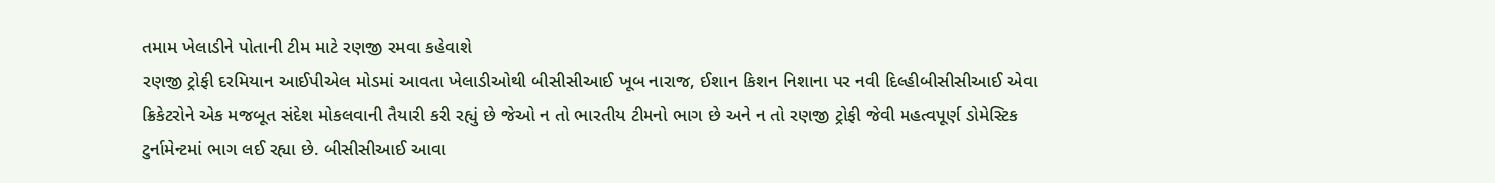તમામ ખેલાડીને પોતાની ટીમ માટે રણજી રમવા કહેવાશે
રણજી ટ્રોફી દરમિયાન આઈપીએલ મોડમાં આવતા ખેલાડીઓથી બીસીસીઆઈ ખૂબ નારાજ, ઈશાન કિશન નિશાના પર નવી દિલ્હીબીસીસીઆઈ એવા ક્રિકેટરોને એક મજબૂત સંદેશ મોકલવાની તૈયારી કરી રહ્યું છે જેઓ ન તો ભારતીય ટીમનો ભાગ છે અને ન તો રણજી ટ્રોફી જેવી મહત્વપૂર્ણ ડોમેસ્ટિક ટુર્નામેન્ટમાં ભાગ લઈ રહ્યા છે. બીસીસીઆઈ આવા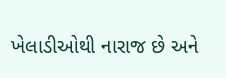ખેલાડીઓથી નારાજ છે અને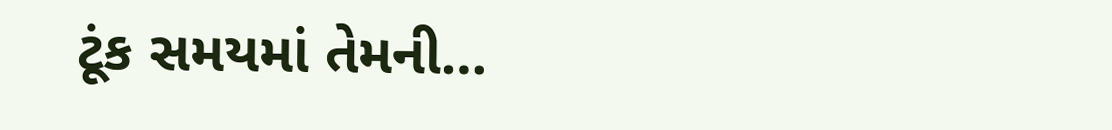ટૂંક સમયમાં તેમની…